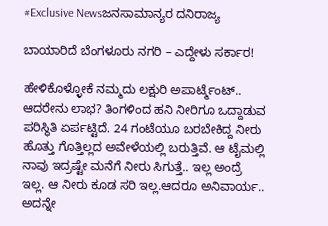#Exclusive Newsಜನಸಾಮಾನ್ಯರ ದನಿರಾಜ್ಯ

ಬಾಯಾರಿದೆ ಬೆಂಗಳೂರು ನಗರಿ – ಎದ್ದೇಳು ಸರ್ಕಾರ!

ಹೇಳಿಕೊಳ್ಳೋಕೆ ನಮ್ಮದು ಲಕ್ಷುರಿ ಅಪಾರ್ಟ್ಮೆಂಟ್.. ಆದರೇನು ಲಾಭ? ತಿಂಗಳಿಂದ ಹನಿ ನೀರಿಗೂ ಒದ್ದಾಡುವ ಪರಿಸ್ಥಿತಿ ಏರ್ಪಟ್ಟಿದೆ. 24 ಗಂಟೆಯೂ ಬರಬೇಕಿದ್ದ ನೀರು ಹೊತ್ತು ಗೊತ್ತಿಲ್ಲದ ಅವೇಳೆಯಲ್ಲಿ ಬರುತ್ತಿವೆ. ಆ ಟೈಮಲ್ಲಿ ನಾವು ಇದ್ರಷ್ಟೇ ಮನೆಗೆ ನೀರು ಸಿಗುತ್ತೆ.. ಇಲ್ಲ ಅಂದ್ರೆ ಇಲ್ಲ. ಆ ನೀರು ಕೂಡ ಸರಿ ಇಲ್ಲ.ಆದರೂ ಅನಿವಾರ್ಯ.. ಅದನ್ನೇ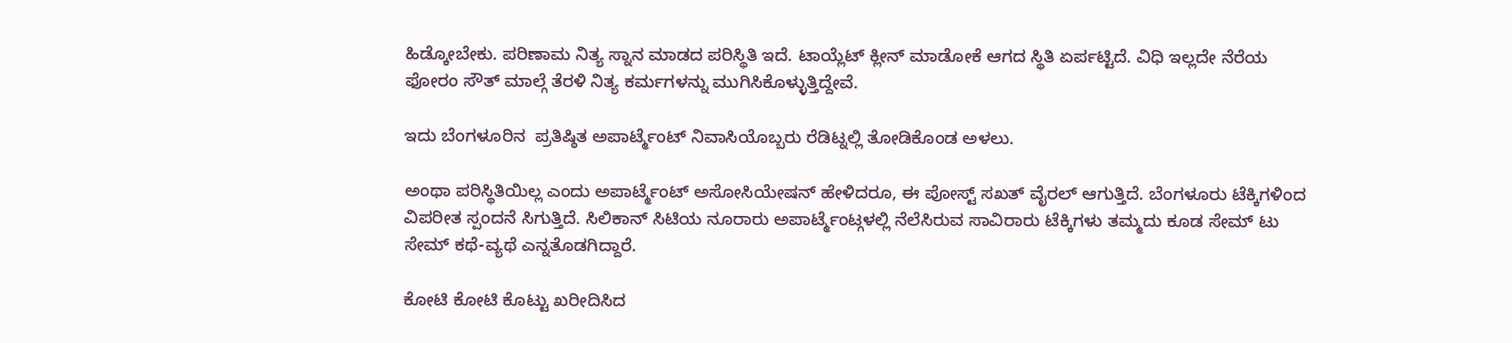ಹಿಡ್ಕೋಬೇಕು. ಪರಿಣಾಮ ನಿತ್ಯ ಸ್ನಾನ ಮಾಡದ ಪರಿಸ್ಥಿತಿ ಇದೆ. ಟಾಯ್ಲೆಟ್ ಕ್ಲೀನ್ ಮಾಡೋಕೆ ಆಗದ ಸ್ಥಿತಿ ಏರ್ಪಟ್ಟಿದೆ. ವಿಧಿ ಇಲ್ಲದೇ ನೆರೆಯ ಫೋರಂ ಸೌತ್ ಮಾಲ್ಗೆ ತೆರಳಿ ನಿತ್ಯ ಕರ್ಮಗಳನ್ನು ಮುಗಿಸಿಕೊಳ್ಳುತ್ತಿದ್ದೇವೆ.

ಇದು ಬೆಂಗಳೂರಿನ  ಪ್ರತಿಷ್ಠಿತ ಅಪಾರ್ಟ್ಮೆಂಟ್ ನಿವಾಸಿಯೊಬ್ಬರು ರೆಡಿಟ್ನಲ್ಲಿ ತೋಡಿಕೊಂಡ ಅಳಲು.

ಅಂಥಾ ಪರಿಸ್ಥಿತಿಯಿಲ್ಲ ಎಂದು ಅಪಾರ್ಟ್ಮೆಂಟ್ ಅಸೋಸಿಯೇಷನ್ ಹೇಳಿದರೂ, ಈ ಪೋಸ್ಟ್ ಸಖತ್ ವೈರಲ್ ಆಗುತ್ತಿದೆ. ಬೆಂಗಳೂರು ಟೆಕ್ಕಿಗಳಿಂದ ವಿಪರೀತ ಸ್ಪಂದನೆ ಸಿಗುತ್ತಿದೆ. ಸಿಲಿಕಾನ್ ಸಿಟಿಯ ನೂರಾರು ಅಪಾರ್ಟ್ಮೆಂಟ್ಗಳಲ್ಲಿ ನೆಲೆಸಿರುವ ಸಾವಿರಾರು ಟೆಕ್ಕಿಗಳು ತಮ್ಮದು ಕೂಡ ಸೇಮ್ ಟು ಸೇಮ್ ಕಥೆ-ವ್ಯಥೆ ಎನ್ನತೊಡಗಿದ್ದಾರೆ.

ಕೋಟಿ ಕೋಟಿ ಕೊಟ್ಟು ಖರೀದಿಸಿದ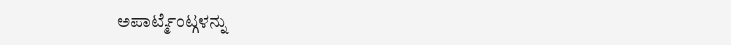ಅಪಾರ್ಟ್ಮೆಂಟ್ಗಳನ್ನು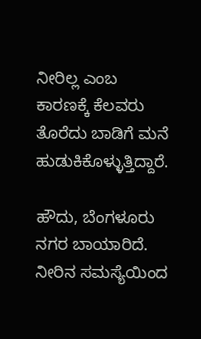ನೀರಿಲ್ಲ ಎಂಬ ಕಾರಣಕ್ಕೆ ಕೆಲವರು ತೊರೆದು ಬಾಡಿಗೆ ಮನೆ ಹುಡುಕಿಕೊಳ್ಳುತ್ತಿದ್ದಾರೆ.

ಹೌದು, ಬೆಂಗಳೂರು ನಗರ ಬಾಯಾರಿದೆ. ನೀರಿನ ಸಮಸ್ಯೆಯಿಂದ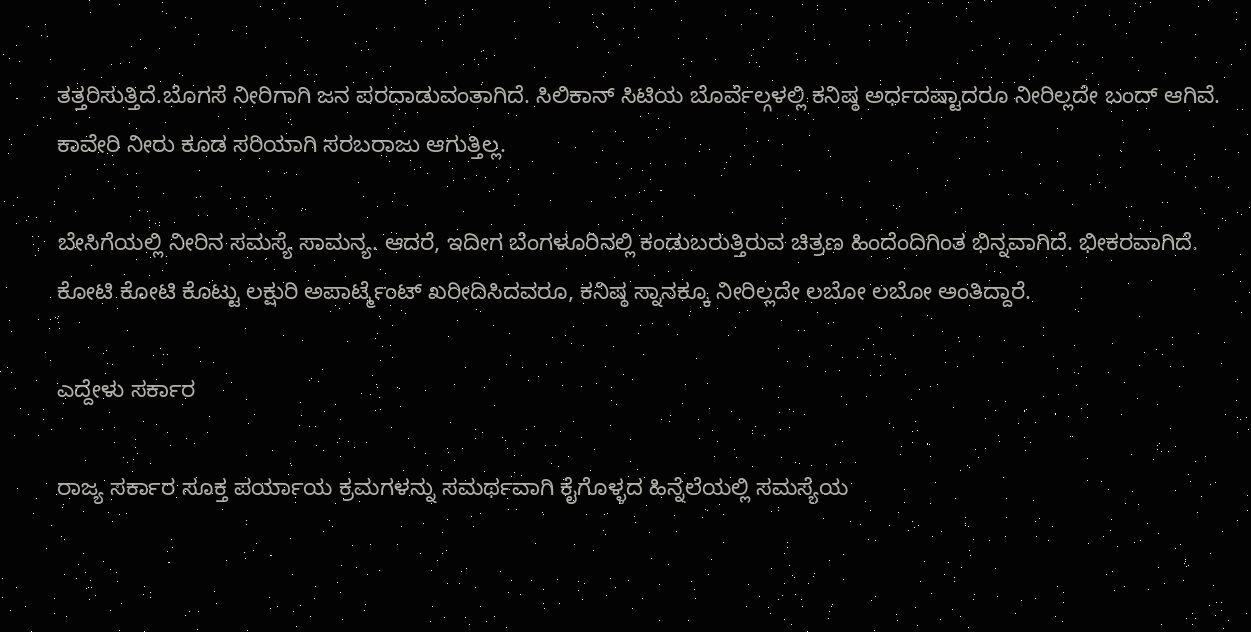ತತ್ತರಿಸುತ್ತಿದೆ.ಬೊಗಸೆ ನೀರಿಗಾಗಿ ಜನ ಪರದಾಡುವಂತಾಗಿದೆ. ಸಿಲಿಕಾನ್ ಸಿಟಿಯ ಬೊರ್ವೆಲ್ಗಳಲ್ಲಿ ಕನಿಷ್ಠ ಅರ್ಧದಷ್ಟಾದರೂ ನೀರಿಲ್ಲದೇ ಬಂದ್ ಆಗಿವೆ. ಕಾವೇರಿ ನೀರು ಕೂಡ ಸರಿಯಾಗಿ ಸರಬರಾಜು ಆಗುತ್ತಿಲ್ಲ.

ಬೇಸಿಗೆಯಲ್ಲಿ ನೀರಿನ ಸಮಸ್ಯೆ ಸಾಮನ್ಯ. ಆದರೆ, ಇದೀಗ ಬೆಂಗಳೂರಿನಲ್ಲಿ ಕಂಡುಬರುತ್ತಿರುವ ಚಿತ್ರಣ ಹಿಂದೆಂದಿಗಿಂತ ಭಿನ್ನವಾಗಿದೆ. ಭೀಕರವಾಗಿದೆ. ಕೋಟಿ ಕೋಟಿ ಕೊಟ್ಟು ಲಕ್ಷುರಿ ಅಪಾರ್ಟ್ಮೆಂಟ್ ಖರೀದಿಸಿದವರೂ, ಕನಿಷ್ಠ ಸ್ನಾನಕ್ಕೂ ನೀರಿಲ್ಲದೇ ಲಬೋ ಲಬೋ ಅಂತಿದ್ದಾರೆ.

ಎದ್ದೇಳು ಸರ್ಕಾರ

ರಾಜ್ಯ ಸರ್ಕಾರ ಸೂಕ್ತ ಪರ್ಯಾಯ ಕ್ರಮಗಳನ್ನು ಸಮರ್ಥವಾಗಿ ಕೈಗೊಳ್ಳದ ಹಿನ್ನೆಲೆಯಲ್ಲಿ ಸಮಸ್ಯೆಯ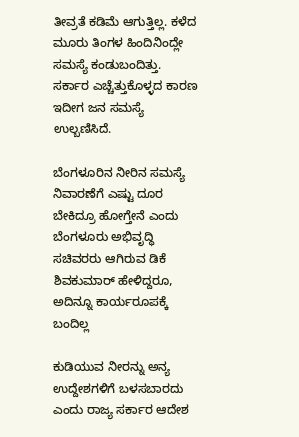ತೀವ್ರತೆ ಕಡಿಮೆ ಆಗುತ್ತಿಲ್ಲ. ಕಳೆದ ಮೂರು ತಿಂಗಳ ಹಿಂದಿನಿಂದ್ಲೇ ಸಮಸ್ಯೆ ಕಂಡುಬಂದಿತ್ತು. ಸರ್ಕಾರ ಎಚ್ಚೆತ್ತುಕೊಳ್ಳದ ಕಾರಣ ಇದೀಗ ಜನ ಸಮಸ್ಯೆ ಉಲ್ಬಣಿಸಿದೆ.

ಬೆಂಗಳೂರಿನ ನೀರಿನ ಸಮಸ್ಯೆ ನಿವಾರಣೆಗೆ ಎಷ್ಟು ದೂರ ಬೇಕಿದ್ರೂ ಹೋಗ್ತೇನೆ ಎಂದು ಬೆಂಗಳೂರು ಅಭಿವೃದ್ಧಿ ಸಚಿವರರು ಆಗಿರುವ ಡಿಕೆ ಶಿವಕುಮಾರ್ ಹೇಳಿದ್ದರೂ, ಅದಿನ್ನೂ ಕಾರ್ಯರೂಪಕ್ಕೆ ಬಂದಿಲ್ಲ

ಕುಡಿಯುವ ನೀರನ್ನು ಅನ್ಯ ಉದ್ದೇಶಗಳಿಗೆ ಬಳಸಬಾರದು ಎಂದು ರಾಜ್ಯ ಸರ್ಕಾರ ಆದೇಶ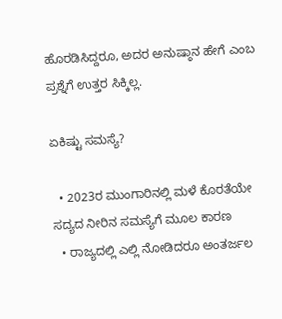ಹೊರಡಿಸಿದ್ದರೂ, ಅದರ ಅನುಷ್ಠಾನ ಹೇಗೆ ಎಂಬ ಪ್ರಶ್ನೆಗೆ ಉತ್ತರ ಸಿಕ್ಕಿಲ್ಲ.

ಏಕಿಷ್ಟು ಸಮಸ್ಯೆ?

  • 2023ರ ಮುಂಗಾರಿನಲ್ಲಿ ಮಳೆ ಕೊರತೆಯೇ ಸದ್ಯದ ನೀರಿನ ಸಮಸ್ಯೆಗೆ ಮೂಲ ಕಾರಣ
  • ರಾಜ್ಯದಲ್ಲಿ ಎಲ್ಲಿ ನೋಡಿದರೂ ಅಂತರ್ಜಲ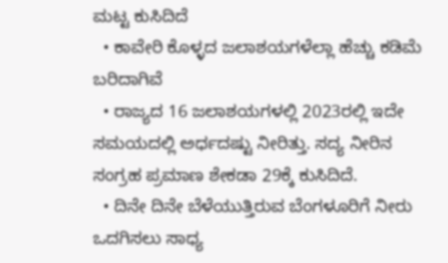ಮಟ್ಟ ಕುಸಿದಿದೆ
  • ಕಾವೇರಿ ಕೊಳ್ಳದ ಜಲಾಶಯಗಳೆಲ್ಲಾ ಹೆಚ್ಚು ಕಡಿಮೆ ಬರಿದಾಗಿವೆ
  • ರಾಜ್ಯದ 16 ಜಲಾಶಯಗಳಲ್ಲಿ 2023ರಲ್ಲಿ ಇದೇ ಸಮಯದಲ್ಲಿ ಅರ್ಧದಷ್ಟು ನೀರಿತ್ತು. ಸದ್ಯ ನೀರಿನ ಸಂಗ್ರಹ ಪ್ರಮಾಣ ಶೇಕಡಾ 29ಕ್ಕೆ ಕುಸಿದಿದೆ.
  • ದಿನೇ ದಿನೇ ಬೆಳೆಯುತ್ತಿರುವ ಬೆಂಗಳೂರಿಗೆ ನೀರು ಒದಗಿಸಲು ಸಾಧ್ಯ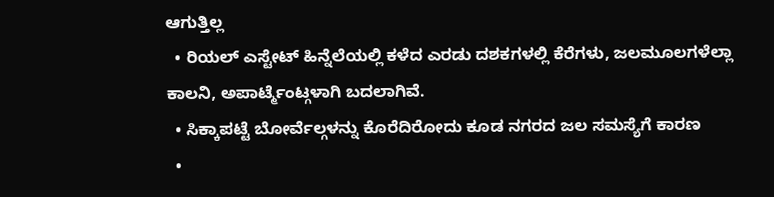ಆಗುತ್ತಿಲ್ಲ
  • ರಿಯಲ್ ಎಸ್ಟೇಟ್ ಹಿನ್ನೆಲೆಯಲ್ಲಿ ಕಳೆದ ಎರಡು ದಶಕಗಳಲ್ಲಿ ಕೆರೆಗಳು, ಜಲಮೂಲಗಳೆಲ್ಲಾ ಕಾಲನಿ, ಅಪಾರ್ಟ್ಮೆಂಟ್ಗಳಾಗಿ ಬದಲಾಗಿವೆ.
  • ಸಿಕ್ಕಾಪಟ್ಟೆ ಬೋರ್ವೆಲ್ಗಳನ್ನು ಕೊರೆದಿರೋದು ಕೂಡ ನಗರದ ಜಲ ಸಮಸ್ಯೆಗೆ ಕಾರಣ
  •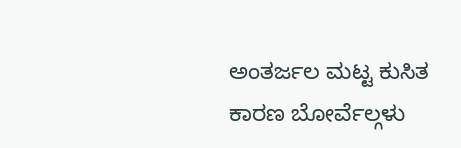ಅಂತರ್ಜಲ ಮಟ್ಟ ಕುಸಿತ ಕಾರಣ ಬೋರ್ವೆಲ್ಗಳು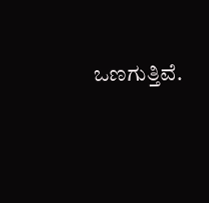ಒಣಗುತ್ತಿವೆ.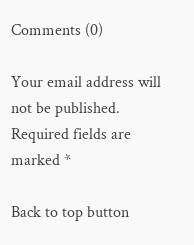Comments (0)

Your email address will not be published. Required fields are marked *

Back to top button